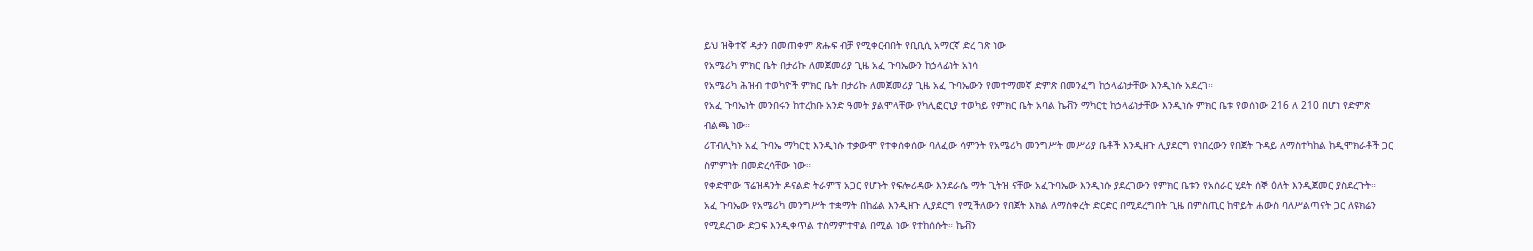ይህ ዝቅተኛ ዳታን በመጠቀም ጽሑፍ ብቻ የሚቀርብበት የቢቢሲ አማርኛ ድረ ገጽ ነው
የአሜሪካ ምክር ቤት በታሪኩ ለመጀመሪያ ጊዜ አፈ ጉባኤውን ከኃላፊነት አነሳ
የአሜሪካ ሕዝብ ተወካዮች ምክር ቤት በታሪኩ ለመጀመሪያ ጊዜ አፈ ጉባኤውን የመተማመኛ ድምጽ በመንፈግ ከኃላፊነታቸው እንዲነሱ አደረገ።
የአፈ ጉባኤነት መንበሩን ከተረከቡ አንድ ዓመት ያልሞላቸው የካሊፎርኒያ ተወካይ የምክር ቤት አባል ኬቭን ማካርቲ ከኃላፊነታቸው እንዲነሱ ምክር ቤቱ የወሰነው 216 ለ 210 በሆነ የድምጽ ብልጫ ነው።
ሪፐብሊካኑ አፈ ጉባኤ ማካርቲ እንዲነሱ ተቃውሞ የተቀሰቀሰው ባለፈው ሳምንት የአሜሪካ መንግሥት መሥሪያ ቤቶች እንዲዘጉ ሊያደርግ የነበረውን የበጀት ጉዳይ ለማስተካከል ከዲሞክራቶች ጋር ስምምነት በመድረሳቸው ነው።
የቀድሞው ፕሬዝዳንት ዶናልድ ትራምፕ አጋር የሆኑት የፍሎሪዳው እንደራሴ ማት ጊትዝ ናቸው አፈጉባኤው እንዲነሱ ያደረገውን የምክር ቤቱን የአሰራር ሂደት ሰኞ ዕለት እንዲጀመር ያስደረጉት።
አፈ ጉባኤው የአሜሪካ መንግሥት ተቋማት በከፊል እንዲዘጉ ሊያደርግ የሚችለውን የበጀት እክል ለማስቀረት ድርድር በሚደረግበት ጊዜ በምስጢር ከዋይት ሐውስ ባለሥልጣናት ጋር ለዩክሬን የሚደረገው ድጋፍ እንዲቀጥል ተስማምተዋል በሚል ነው የተከሰሱት። ኬቭን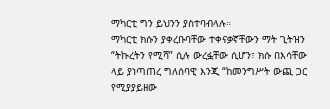ማካርቲ ግን ይህንን ያስተባብላሉ።
ማካርቲ ክሱን ያቀረቡባቸው ተቀናቃኛቸውን ማት ጊትዝን “ትኩረትን የሚሻ” ሲሉ ውረፏቸው ሲሆን፣ ክሱ በእሳቸው ላይ ያነጣጠረ ግለሰባዊ እንጂ “ከመንግሥት ውጪ ጋር የሚያያይዘው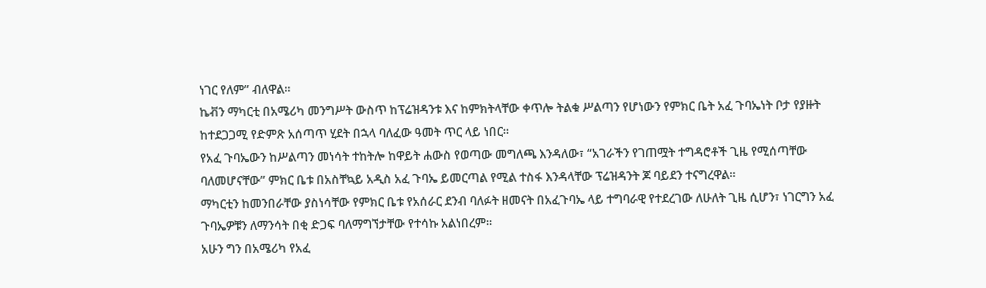ነገር የለም” ብለዋል።
ኬቭን ማካርቲ በአሜሪካ መንግሥት ውስጥ ከፕሬዝዳንቱ እና ከምክትላቸው ቀጥሎ ትልቁ ሥልጣን የሆነውን የምክር ቤት አፈ ጉባኤነት ቦታ የያዙት ከተደጋጋሚ የድምጽ አሰጣጥ ሂደት በኋላ ባለፈው ዓመት ጥር ላይ ነበር።
የአፈ ጉባኤውን ከሥልጣን መነሳት ተከትሎ ከዋይት ሐውስ የወጣው መግለጫ እንዳለው፣ “አገራችን የገጠሟት ተግዳሮቶች ጊዜ የሚሰጣቸው ባለመሆናቸው” ምክር ቤቱ በአስቸኳይ አዲስ አፈ ጉባኤ ይመርጣል የሚል ተስፋ እንዳላቸው ፕሬዝዳንት ጆ ባይደን ተናግረዋል።
ማካርቲን ከመንበራቸው ያስነሳቸው የምክር ቤቱ የአሰራር ደንብ ባለፉት ዘመናት በአፈጉባኤ ላይ ተግባራዊ የተደረገው ለሁለት ጊዜ ሲሆን፣ ነገርግን አፈ ጉባኤዎቹን ለማንሳት በቂ ድጋፍ ባለማግኘታቸው የተሳኩ አልነበረም።
አሁን ግን በአሜሪካ የአፈ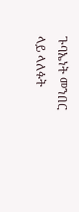ጉባኤነት መንበር ላይ ላለፉት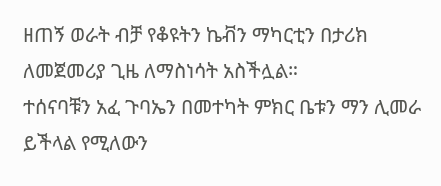ዘጠኝ ወራት ብቻ የቆዩትን ኬቭን ማካርቲን በታሪክ ለመጀመሪያ ጊዜ ለማስነሳት አስችሏል።
ተሰናባቹን አፈ ጉባኤን በመተካት ምክር ቤቱን ማን ሊመራ ይችላል የሚለውን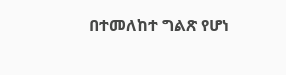በተመለከተ ግልጽ የሆነ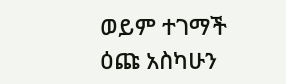ወይም ተገማች ዕጩ አስካሁን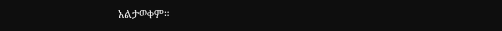አልታወቀም።